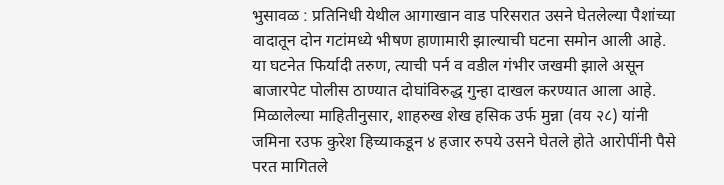भुसावळ : प्रतिनिधी येथील आगाखान वाड परिसरात उसने घेतलेल्या पैशांच्या वादातून दोन गटांमध्ये भीषण हाणामारी झाल्याची घटना समोन आली आहे. या घटनेत फिर्यादी तरुण, त्याची पर्न व वडील गंभीर जखमी झाले असून बाजारपेट पोलीस ठाण्यात दोघांविरुद्ध गुन्हा दाखल करण्यात आला आहे. मिळालेल्या माहितीनुसार, शाहरुख शेख हसिक उर्फ मुन्ना (वय २८) यांनी जमिना रउफ कुरेश हिच्याकडून ४ हजार रुपये उसने घेतले होते आरोपींनी पैसे परत मागितले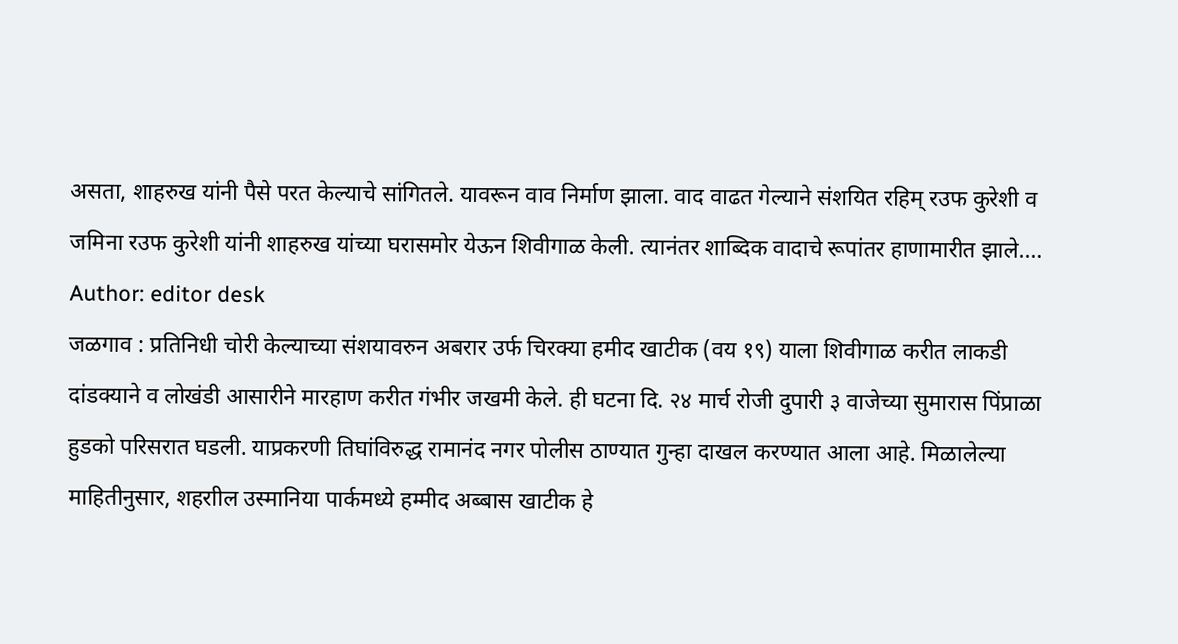असता, शाहरुख यांनी पैसे परत केल्याचे सांगितले. यावरून वाव निर्माण झाला. वाद वाढत गेल्याने संशयित रहिम् रउफ कुरेशी व जमिना रउफ कुरेशी यांनी शाहरुख यांच्या घरासमोर येऊन शिवीगाळ केली. त्यानंतर शाब्दिक वादाचे रूपांतर हाणामारीत झाले.…
Author: editor desk
जळगाव : प्रतिनिधी चोरी केल्याच्या संशयावरुन अबरार उर्फ चिरक्या हमीद खाटीक (वय १९) याला शिवीगाळ करीत लाकडी दांडक्याने व लोखंडी आसारीने मारहाण करीत गंभीर जखमी केले. ही घटना दि. २४ मार्च रोजी दुपारी ३ वाजेच्या सुमारास पिंप्राळा हुडको परिसरात घडली. याप्रकरणी तिघांविरुद्ध रामानंद नगर पोलीस ठाण्यात गुन्हा दाखल करण्यात आला आहे. मिळालेल्या माहितीनुसार, शहराील उस्मानिया पार्कमध्ये हम्मीद अब्बास खाटीक हे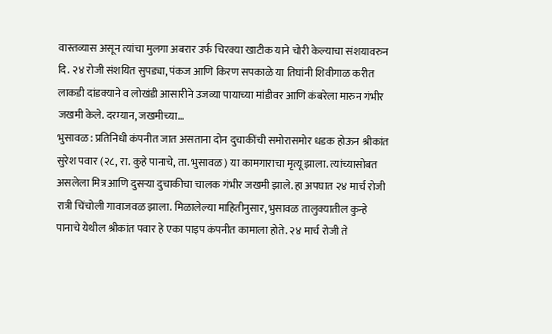वास्तव्यास असून त्यांचा मुलगा अबरार उर्फ चिरक्या खाटीक याने चोरी केल्याचा संशयावरुन दि. २४ रोजी संशयित सुपड्या, पंकज आणि किरण सपकाळे या तिघांनी शिवीगाळ करीत लाकडी दांडक्याने व लोखंडी आसारीने उजव्या पायाच्या मांडीवर आणि कंबरेला मारुन गंभीर जखमी केले. दरम्यान, जखमीच्या…
भुसावळ : प्रतिनिधी कंपनीत जात असताना दोन दुचाकींची समोरासमोर धडक होऊन श्रीकांत सुरेश पवार (२८, रा. कुहे पानाचे, ता. भुसावळ) या कामगाराचा मृत्यू झाला. त्यांच्यासोबत असलेला मित्र आणि दुसऱ्या दुचाकीचा चालक गंभीर जखमी झाले. हा अपघात २४ मार्च रोजी रात्री चिंचोली गावाजवळ झाला. मिळालेल्या माहितीनुसार, भुसावळ तालुक्यातील कुन्हे पानाचे येथील श्रीकांत पवार हे एका पाइप कंपनीत कामाला होते. २४ मार्च रोजी ते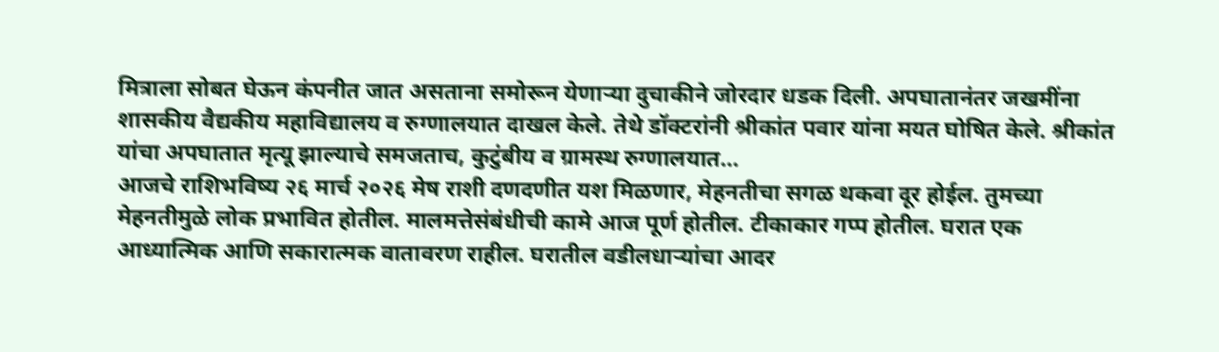मित्राला सोबत घेऊन कंपनीत जात असताना समोरून येणाऱ्या दुचाकीने जोरदार धडक दिली. अपघातानंतर जखमींना शासकीय वैद्यकीय महाविद्यालय व रुग्णालयात दाखल केले. तेथे डॉक्टरांनी श्रीकांत पवार यांना मयत घोषित केले. श्रीकांत यांचा अपघातात मृत्यू झाल्याचे समजताच, कुटुंबीय व ग्रामस्थ रुग्णालयात…
आजचे राशिभविष्य २६ मार्च २०२६ मेष राशी दणदणीत यश मिळणार, मेहनतीचा सगळ थकवा दूर होईल. तुमच्या मेहनतीमुळे लोक प्रभावित होतील. मालमत्तेसंबंधीची कामे आज पूर्ण होतील. टीकाकार गप्प होतील. घरात एक आध्यात्मिक आणि सकारात्मक वातावरण राहील. घरातील वडीलधाऱ्यांचा आदर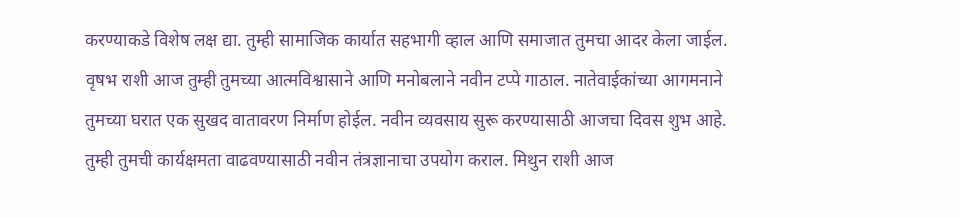करण्याकडे विशेष लक्ष द्या. तुम्ही सामाजिक कार्यात सहभागी व्हाल आणि समाजात तुमचा आदर केला जाईल. वृषभ राशी आज तुम्ही तुमच्या आत्मविश्वासाने आणि मनोबलाने नवीन टप्पे गाठाल. नातेवाईकांच्या आगमनाने तुमच्या घरात एक सुखद वातावरण निर्माण होईल. नवीन व्यवसाय सुरू करण्यासाठी आजचा दिवस शुभ आहे. तुम्ही तुमची कार्यक्षमता वाढवण्यासाठी नवीन तंत्रज्ञानाचा उपयोग कराल. मिथुन राशी आज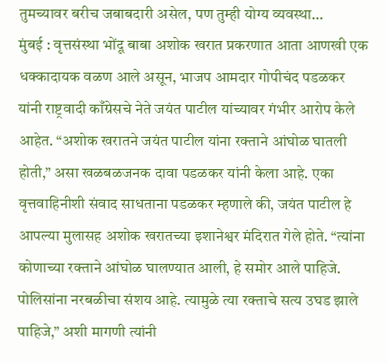तुमच्यावर बरीच जबाबदारी असेल, पण तुम्ही योग्य व्यवस्था…
मुंबई : वृत्तसंस्था भोंदू बाबा अशोक खरात प्रकरणात आता आणखी एक धक्कादायक वळण आले असून, भाजप आमदार गोपीचंद पडळकर यांनी राष्ट्रवादी काँग्रेसचे नेते जयंत पाटील यांच्यावर गंभीर आरोप केले आहेत. “अशोक खरातने जयंत पाटील यांना रक्ताने आंघोळ घातली होती,” असा खळबळजनक दावा पडळकर यांनी केला आहे. एका वृत्तवाहिनीशी संवाद साधताना पडळकर म्हणाले की, जयंत पाटील हे आपल्या मुलासह अशोक खरातच्या इशानेश्वर मंदिरात गेले होते. “त्यांना कोणाच्या रक्ताने आंघोळ घालण्यात आली, हे समोर आले पाहिजे. पोलिसांना नरबळीचा संशय आहे. त्यामुळे त्या रक्ताचे सत्य उघड झाले पाहिजे,” अशी मागणी त्यांनी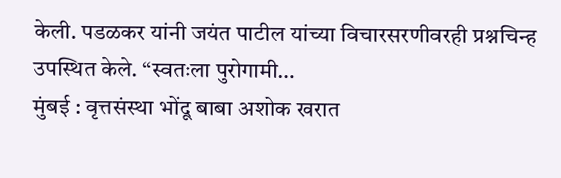केली. पडळकर यांनी जयंत पाटील यांच्या विचारसरणीवरही प्रश्नचिन्ह उपस्थित केले. “स्वतःला पुरोगामी…
मुंबई : वृत्तसंस्था भोंदू बाबा अशोक खरात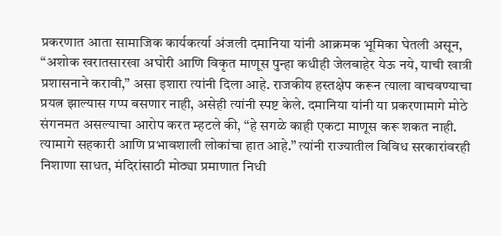प्रकरणात आता सामाजिक कार्यकर्त्या अंजली दमानिया यांनी आक्रमक भूमिका घेतली असून, “अशोक खरातसारखा अघोरी आणि विकृत माणूस पुन्हा कधीही जेलबाहेर येऊ नये, याची खात्री प्रशासनाने करावी,” असा इशारा त्यांनी दिला आहे. राजकीय हस्तक्षेप करून त्याला वाचवण्याचा प्रयत्न झाल्यास गप्प बसणार नाही, असेही त्यांनी स्पष्ट केले. दमानिया यांनी या प्रकरणामागे मोठे संगनमत असल्याचा आरोप करत म्हटले की, “हे सगळे काही एकटा माणूस करू शकत नाही. त्यामागे सहकारी आणि प्रभावशाली लोकांचा हात आहे.” त्यांनी राज्यातील विविध सरकारांवरही निशाणा साधत, मंदिरांसाठी मोठ्या प्रमाणात निधी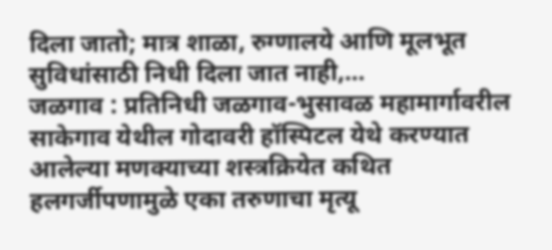दिला जातो; मात्र शाळा, रुग्णालये आणि मूलभूत सुविधांसाठी निधी दिला जात नाही,…
जळगाव : प्रतिनिधी जळगाव-भुसावळ महामार्गावरील साकेगाव येथील गोदावरी हॉस्पिटल येथे करण्यात आलेल्या मणक्याच्या शस्त्रक्रियेत कथित हलगर्जीपणामुळे एका तरुणाचा मृत्यू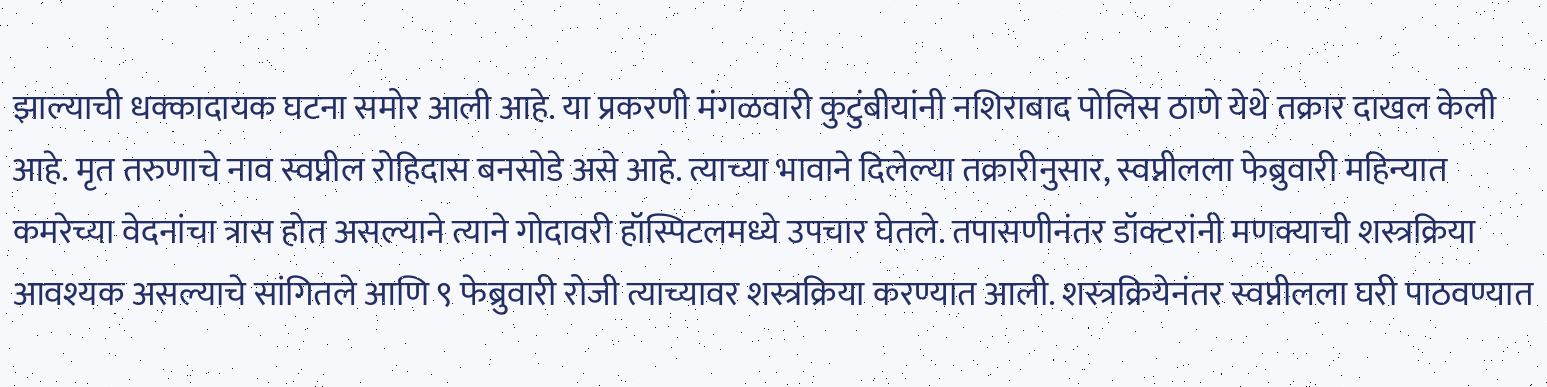झाल्याची धक्कादायक घटना समोर आली आहे. या प्रकरणी मंगळवारी कुटुंबीयांनी नशिराबाद पोलिस ठाणे येथे तक्रार दाखल केली आहे. मृत तरुणाचे नाव स्वप्नील रोहिदास बनसोडे असे आहे. त्याच्या भावाने दिलेल्या तक्रारीनुसार, स्वप्नीलला फेब्रुवारी महिन्यात कमरेच्या वेदनांचा त्रास होत असल्याने त्याने गोदावरी हॉस्पिटलमध्ये उपचार घेतले. तपासणीनंतर डॉक्टरांनी मणक्याची शस्त्रक्रिया आवश्यक असल्याचे सांगितले आणि ९ फेब्रुवारी रोजी त्याच्यावर शस्त्रक्रिया करण्यात आली. शस्त्रक्रियेनंतर स्वप्नीलला घरी पाठवण्यात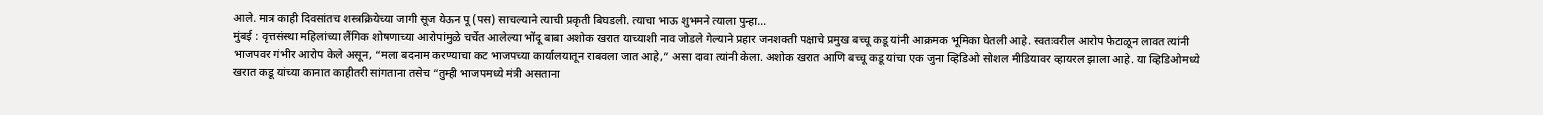आले. मात्र काही दिवसांतच शस्त्रक्रियेच्या जागी सूज येऊन पू (पस) साचल्याने त्याची प्रकृती बिघडली. त्याचा भाऊ शुभमने त्याला पुन्हा…
मुंबई : वृत्तसंस्था महिलांच्या लैंगिक शोषणाच्या आरोपांमुळे चर्चेत आलेल्या भोंदू बाबा अशोक खरात याच्याशी नाव जोडले गेल्याने प्रहार जनशक्ती पक्षाचे प्रमुख बच्चू कडू यांनी आक्रमक भूमिका घेतली आहे. स्वतःवरील आरोप फेटाळून लावत त्यांनी भाजपवर गंभीर आरोप केले असून, “मला बदनाम करण्याचा कट भाजपच्या कार्यालयातून राबवला जात आहे,” असा दावा त्यांनी केला. अशोक खरात आणि बच्चू कडू यांचा एक जुना व्हिडिओ सोशल मीडियावर व्हायरल झाला आहे. या व्हिडिओमध्ये खरात कडू यांच्या कानात काहीतरी सांगताना तसेच “तुम्ही भाजपमध्ये मंत्री असताना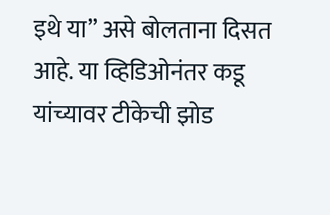इथे या” असे बोलताना दिसत आहे. या व्हिडिओनंतर कडू यांच्यावर टीकेची झोड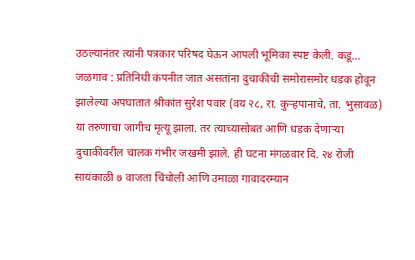उठल्यानंतर त्यांनी पत्रकार परिषद घेऊन आपली भूमिका स्पष्ट केली. कडू…
जळगाव : प्रतिनिधी कंपनीत जात असतांना दुचाकींची समोरासमोर धडक होवून झालेल्या अपघातात श्रीकांत सुरेश पवार (वय २८, रा. कुऱ्हपानाचे, ता. भुसावळ) या तरुणाचा जागीच मृत्यू झाला. तर त्याच्यासोबत आणि धडक देणाऱ्या दुचाकीवरील चालक गंभीर जखमी झाले. ही घटना मंगळवार दि. २४ रोजी सायंकाळी ७ वाजता चिंचोली आणि उमाळा गावादरम्यान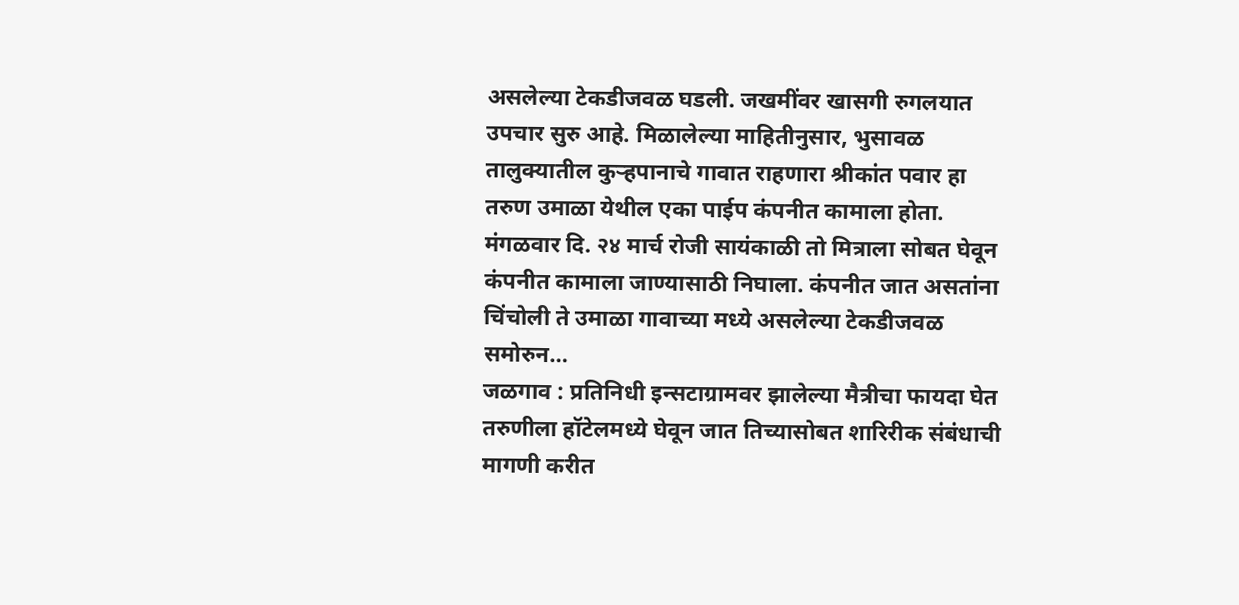असलेल्या टेकडीजवळ घडली. जखमींवर खासगी रुगलयात उपचार सुरु आहे. मिळालेल्या माहितीनुसार, भुसावळ तालुक्यातील कुऱ्हपानाचे गावात राहणारा श्रीकांत पवार हा तरुण उमाळा येथील एका पाईप कंपनीत कामाला होता. मंगळवार दि. २४ मार्च रोजी सायंकाळी तो मित्राला सोबत घेवून कंपनीत कामाला जाण्यासाठी निघाला. कंपनीत जात असतांना चिंचोली ते उमाळा गावाच्या मध्ये असलेल्या टेकडीजवळ समोरुन…
जळगाव : प्रतिनिधी इन्सटाग्रामवर झालेल्या मैत्रीचा फायदा घेत तरुणीला हॉटेलमध्ये घेवून जात तिच्यासोबत शारिरीक संबंधाची मागणी करीत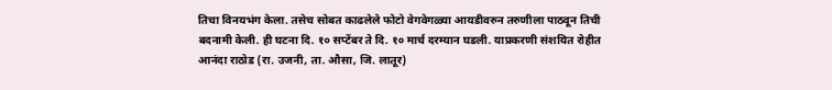तिचा विनयभंग केला. तसेच सोबत काढलेले फोटो वेगवेगळ्या आयडीवरुन तरुणीला पाठवून तिची बदनामी केली. ही घटना दि. १० सप्टेंबर ते दि. १० मार्च दरम्यान घडली. याप्रकरणी संशयित रोहीत आनंदा राठोड (रा. उजनी, ता. औसा, जि. लातूर)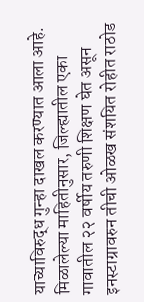याच्याविरुद्ध गुन्हा दाखल करण्यात आला आहे. मिळालेल्या माहितीनुसार, जिल्ह्यातील एका गावातील २२ वर्षीय तरुणी शिक्षण घेत असून इनस्टाग्रावरुन तीची ओळख संशयित रोहीत राठोड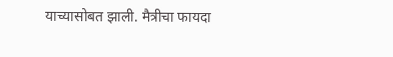याच्यासोबत झाली. मैत्रीचा फायदा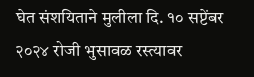घेत संशयिताने मुलीला दि. १० सप्टेंबर २०२४ रोजी भुसावळ रस्त्यावर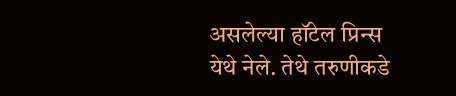असलेल्या हॉटेल प्रिन्स येथे नेले. तेथे तरुणीकडे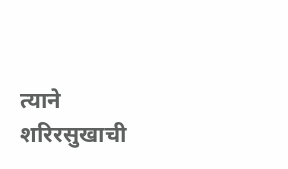त्याने शरिरसुखाची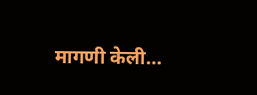मागणी केली…